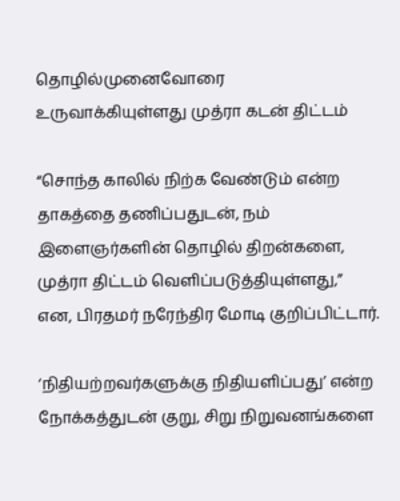தொழில்முனைவோரை உருவாக்கியுள்ளது முத்ரா கடன் திட்டம்

“சொந்த காலில் நிற்க வேண்டும் என்ற தாகத்தை தணிப்பதுடன், நம் இளைஞர்களின் தொழில் திறன்களை, முத்ரா திட்டம் வெளிப்படுத்தியுள்ளது,” என, பிரதமர் நரேந்திர மோடி குறிப்பிட்டார்.

‘நிதியற்றவர்களுக்கு நிதியளிப்பது’ என்ற நோக்கத்துடன் குறு, சிறு நிறுவனங்களை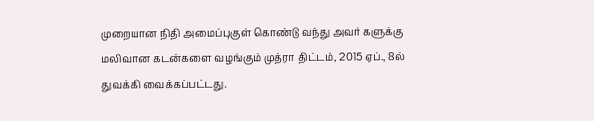முறையான நிதி அமைப்புகுள் கொண்டு வந்து அவர் களுக்கு மலிவான கடன்களை வழங்கும் முத்ரா திட்டம், 2015 ஏப்., 8ல் துவக்கி வைக்கப்பட்டது.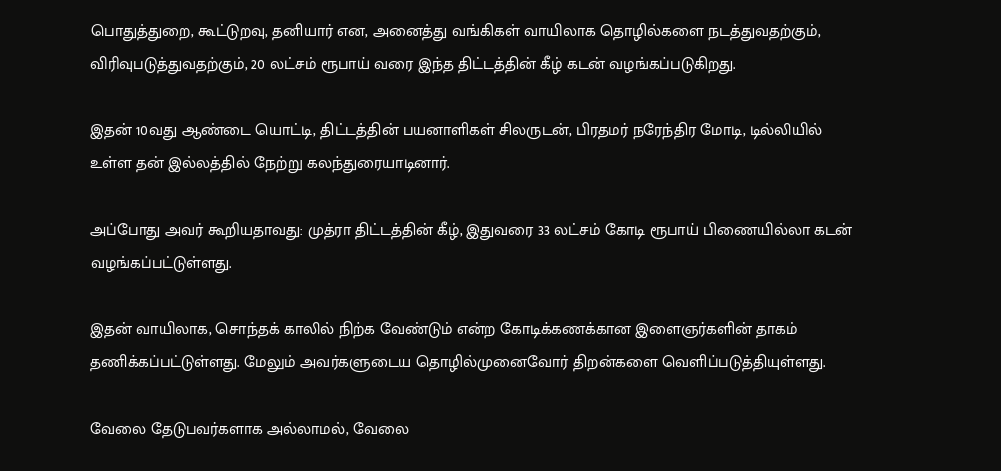பொதுத்துறை, கூட்டுறவு, தனியார் என, அனைத்து வங்கிகள் வாயிலாக தொழில்களை நடத்துவதற்கும், விரிவுபடுத்துவதற்கும், 20 லட்சம் ரூபாய் வரை இந்த திட்டத்தின் கீழ் கடன் வழங்கப்படுகிறது.

இதன் 10வது ஆண்டை யொட்டி, திட்டத்தின் பயனாளிகள் சிலருடன், பிரதமர் நரேந்திர மோடி, டில்லியில் உள்ள தன் இல்லத்தில் நேற்று கலந்துரையாடினார்.

அப்போது அவர் கூறியதாவது: முத்ரா திட்டத்தின் கீழ், இதுவரை 33 லட்சம் கோடி ரூபாய் பிணையில்லா கடன் வழங்கப்பட்டுள்ளது.

இதன் வாயிலாக, சொந்தக் காலில் நிற்க வேண்டும் என்ற கோடிக்கணக்கான இளைஞர்களின் தாகம் தணிக்கப்பட்டுள்ளது. மேலும் அவர்களுடைய தொழில்முனைவோர் திறன்களை வெளிப்படுத்தியுள்ளது.

வேலை தேடுபவர்களாக அல்லாமல், வேலை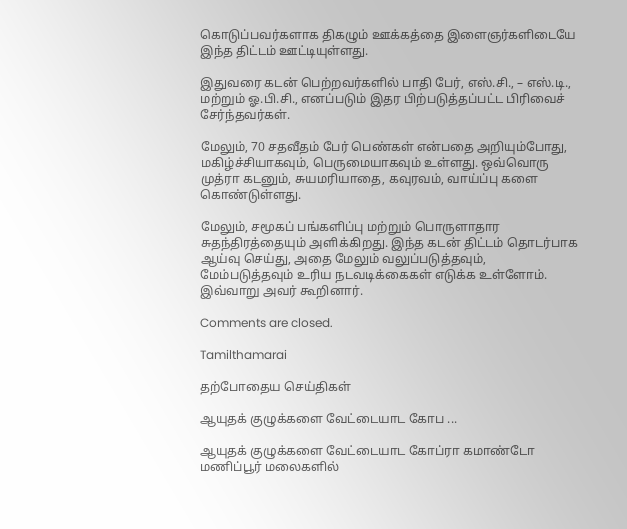கொடுப்பவர்களாக திகழும் ஊக்கத்தை இளைஞர்களிடையே இந்த திட்டம் ஊட்டியுள்ளது.

இதுவரை கடன் பெற்றவர்களில் பாதி பேர், எஸ்.சி., – எஸ்.டி., மற்றும் ஓ.பி.சி., எனப்படும் இதர பிற்படுத்தப்பட்ட பிரிவைச் சேர்ந்தவர்கள்.

மேலும், 70 சதவீதம் பேர் பெண்கள் என்பதை அறியும்போது, மகிழ்ச்சியாகவும், பெருமையாகவும் உள்ளது. ஒவ்வொரு முத்ரா கடனும், சுயமரியாதை, கவுரவம், வாய்ப்பு களை கொண்டுள்ளது.

மேலும், சமூகப் பங்களிப்பு மற்றும் பொருளாதார சுதந்திரத்தையும் அளிக்கிறது. இந்த கடன் திட்டம் தொடர்பாக ஆய்வு செய்து, அதை மேலும் வலுப்படுத்தவும், மேம்படுத்தவும் உரிய நடவடிக்கைகள் எடுக்க உள்ளோம். இவ்வாறு அவர் கூறினார்.

Comments are closed.

Tamilthamarai

தற்போதைய செய்திகள்

ஆயுதக் குழுக்களை வேட்டையாட கோப ...

ஆயுதக் குழுக்களை வேட்டையாட கோப்ரா கமாண்டோ மணிப்பூர் மலைகளில்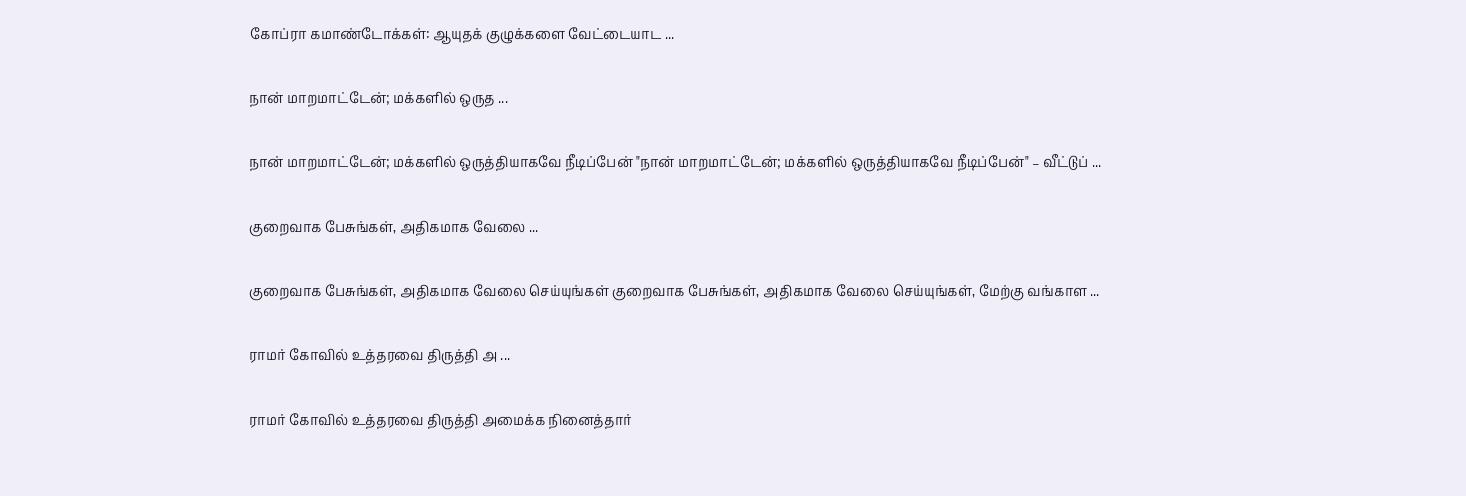கோப்ரா கமாண்டோக்கள்: ஆயுதக் குழுக்களை வேட்டையாட ...

நான் மாறமாட்டேன்; மக்களில் ஒருத ...

நான் மாறமாட்டேன்; மக்களில் ஒருத்தியாகவே நீடிப்பேன் "நான் மாறமாட்டேன்; மக்களில் ஒருத்தியாகவே நீடிப்பேன்" – வீட்டுப் ...

குறைவாக பேசுங்கள், அதிகமாக வேலை ...

குறைவாக பேசுங்கள், அதிகமாக வேலை செய்யுங்கள் குறைவாக பேசுங்கள், அதிகமாக வேலை செய்யுங்கள், மேற்கு வங்காள ...

ராமர் கோவில் உத்தரவை திருத்தி அ ...

ராமர் கோவில் உத்தரவை திருத்தி அமைக்க நினைத்தார்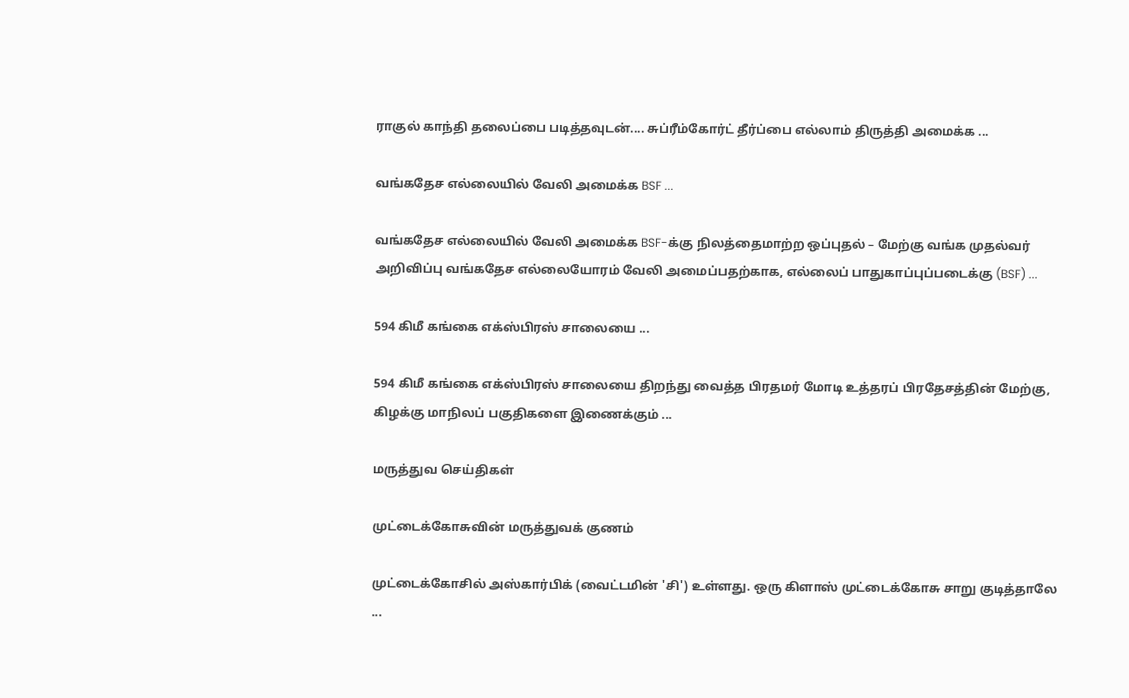ராகுல் காந்தி தலைப்பை படித்தவுடன்.... சுப்ரீம்கோர்ட் தீர்ப்பை எல்லாம் திருத்தி அமைக்க ...

வங்கதேச எல்லையில் வேலி அமைக்க BSF ...

வங்கதேச எல்லையில் வேலி அமைக்க BSF-க்கு நிலத்தைமாற்ற ஒப்புதல் – மேற்கு வங்க முதல்வர் அறிவிப்பு வங்கதேச எல்லையோரம் வேலி அமைப்பதற்காக, எல்லைப் பாதுகாப்புப்படைக்கு (BSF) ...

594 கிமீ கங்கை எக்ஸ்பிரஸ் சாலையை ...

594 கிமீ கங்கை எக்ஸ்பிரஸ் சாலையை திறந்து வைத்த பிரதமர் மோடி உத்தரப் பிரதேசத்தின் மேற்கு, கிழக்கு மாநிலப் பகுதிகளை இணைக்கும் ...

மருத்துவ செய்திகள்

முட்டைக்கோசுவின் மருத்துவக் குணம்

முட்டைக்கோசில் அஸ்கார்பிக் (வைட்டமின் 'சி') உள்ளது. ஒரு கிளாஸ் முட்டைக்கோசு சாறு குடித்தாலே ...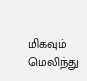மிகவும் மெலிந்து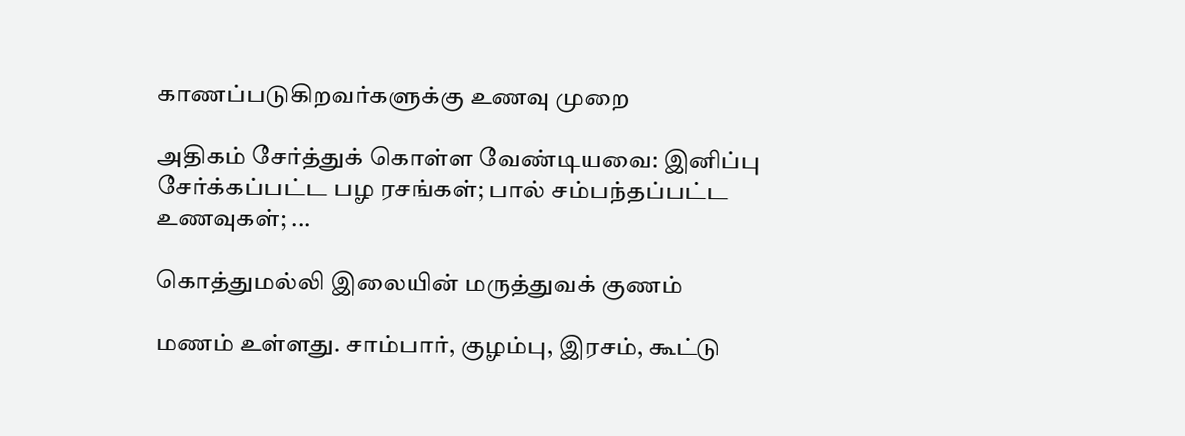காணப்படுகிறவர்களுக்கு உணவு முறை

அதிகம் சேர்த்துக் கொள்ள வேண்டியவை: இனிப்பு சேர்க்கப்பட்ட பழ ரசங்கள்; பால் சம்பந்தப்பட்ட உணவுகள்; ...

கொத்துமல்லி இலையின் மருத்துவக் குணம்

மணம் உள்ளது. சாம்பார், குழம்பு, இரசம், கூட்டு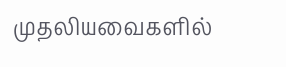முதலியவைகளில்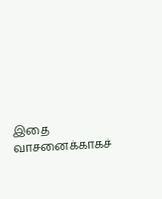இதை வாசனைக்காகச்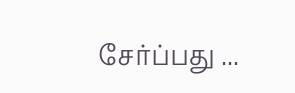சேர்ப்பது ...